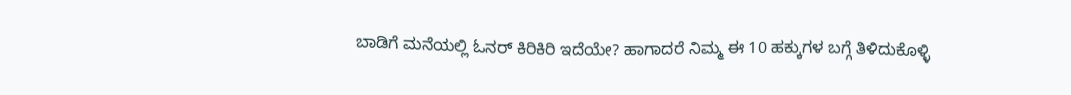ಬಾಡಿಗೆ ಮನೆಯಲ್ಲಿ ಓನರ್ ಕಿರಿಕಿರಿ ಇದೆಯೇ? ಹಾಗಾದರೆ ನಿಮ್ಮ ಈ 10 ಹಕ್ಕುಗಳ ಬಗ್ಗೆ ತಿಳಿದುಕೊಳ್ಳಿ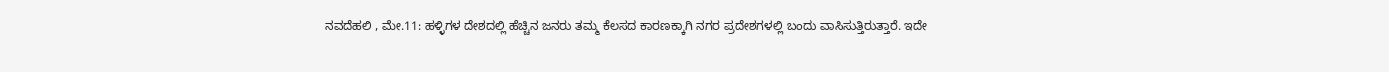ನವದೆಹಲಿ , ಮೇ.11: ಹಳ್ಳಿಗಳ ದೇಶದಲ್ಲಿ ಹೆಚ್ಚಿನ ಜನರು ತಮ್ಮ ಕೆಲಸದ ಕಾರಣಕ್ಕಾಗಿ ನಗರ ಪ್ರದೇಶಗಳಲ್ಲಿ ಬಂದು ವಾಸಿಸುತ್ತಿರುತ್ತಾರೆ. ಇದೇ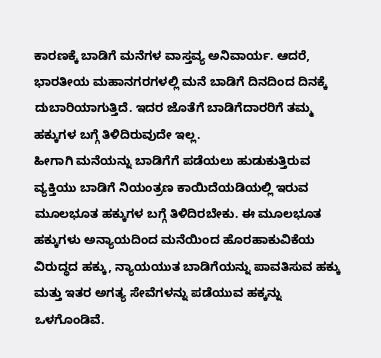ಕಾರಣಕ್ಕೆ ಬಾಡಿಗೆ ಮನೆಗಳ ವಾಸ್ತವ್ಯ ಅನಿವಾರ್ಯ. ಆದರೆ, ಭಾರತೀಯ ಮಹಾನಗರಗಳಲ್ಲಿ ಮನೆ ಬಾಡಿಗೆ ದಿನದಿಂದ ದಿನಕ್ಕೆ ದುಬಾರಿಯಾಗುತ್ತಿದೆ. ಇದರ ಜೊತೆಗೆ ಬಾಡಿಗೆದಾರರಿಗೆ ತಮ್ಮ ಹಕ್ಕುಗಳ ಬಗ್ಗೆ ತಿಳಿದಿರುವುದೇ ಇಲ್ಲ.
ಹೀಗಾಗಿ ಮನೆಯನ್ನು ಬಾಡಿಗೆಗೆ ಪಡೆಯಲು ಹುಡುಕುತ್ತಿರುವ ವ್ಯಕ್ತಿಯು ಬಾಡಿಗೆ ನಿಯಂತ್ರಣ ಕಾಯಿದೆಯಡಿಯಲ್ಲಿ ಇರುವ ಮೂಲಭೂತ ಹಕ್ಕುಗಳ ಬಗ್ಗೆ ತಿಳಿದಿರಬೇಕು. ಈ ಮೂಲಭೂತ ಹಕ್ಕುಗಳು ಅನ್ಯಾಯದಿಂದ ಮನೆಯಿಂದ ಹೊರಹಾಕುವಿಕೆಯ ವಿರುದ್ಧದ ಹಕ್ಕು, ನ್ಯಾಯಯುತ ಬಾಡಿಗೆಯನ್ನು ಪಾವತಿಸುವ ಹಕ್ಕು ಮತ್ತು ಇತರ ಅಗತ್ಯ ಸೇವೆಗಳನ್ನು ಪಡೆಯುವ ಹಕ್ಕನ್ನು ಒಳಗೊಂಡಿವೆ.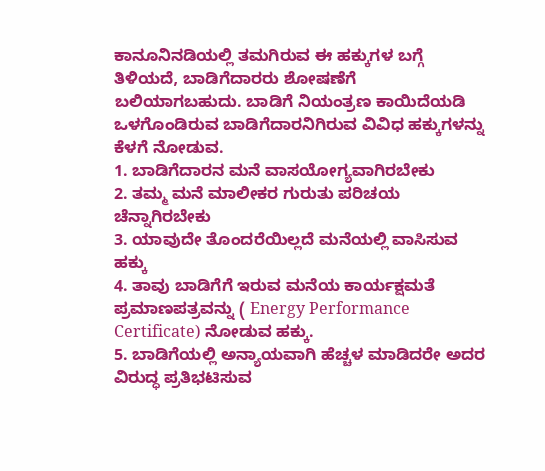ಕಾನೂನಿನಡಿಯಲ್ಲಿ ತಮಗಿರುವ ಈ ಹಕ್ಕುಗಳ ಬಗ್ಗೆ ತಿಳಿಯದೆ, ಬಾಡಿಗೆದಾರರು ಶೋಷಣೆಗೆ ಬಲಿಯಾಗಬಹುದು. ಬಾಡಿಗೆ ನಿಯಂತ್ರಣ ಕಾಯಿದೆಯಡಿ ಒಳಗೊಂಡಿರುವ ಬಾಡಿಗೆದಾರನಿಗಿರುವ ವಿವಿಧ ಹಕ್ಕುಗಳನ್ನು ಕೆಳಗೆ ನೋಡುವ.
1. ಬಾಡಿಗೆದಾರನ ಮನೆ ವಾಸಯೋಗ್ಯವಾಗಿರಬೇಕು
2. ತಮ್ಮ ಮನೆ ಮಾಲೀಕರ ಗುರುತು ಪರಿಚಯ ಚೆನ್ನಾಗಿರಬೇಕು
3. ಯಾವುದೇ ತೊಂದರೆಯಿಲ್ಲದೆ ಮನೆಯಲ್ಲಿ ವಾಸಿಸುವ ಹಕ್ಕು
4. ತಾವು ಬಾಡಿಗೆಗೆ ಇರುವ ಮನೆಯ ಕಾರ್ಯಕ್ಷಮತೆ ಪ್ರಮಾಣಪತ್ರವನ್ನು ( Energy Performance Certificate) ನೋಡುವ ಹಕ್ಕು.
5. ಬಾಡಿಗೆಯಲ್ಲಿ ಅನ್ಯಾಯವಾಗಿ ಹೆಚ್ಚಳ ಮಾಡಿದರೇ ಅದರ ವಿರುದ್ಧ ಪ್ರತಿಭಟಿಸುವ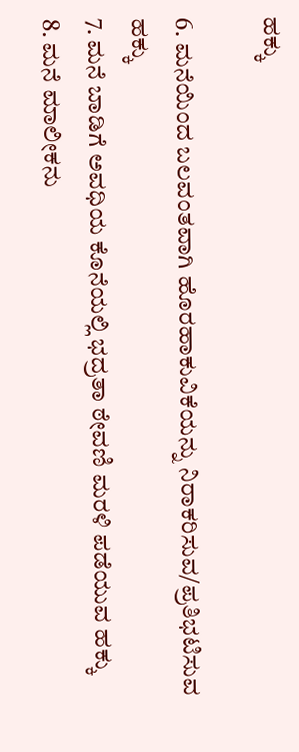ಹಕ್ಕು

6. ಮನೆಯಿಂದ ಬಲವಂತವಾಗಿ ಹೊರಹಾಕುವಿಕೆಯನ್ನು ನಿರಾಕರಿಸುವ/ಪ್ರತಿಭಟಿಸುವ ಹಕ್ಕು
7. ಮನೆ ಬಾಡಿಗೆ ಅವಧಿಯ ಕೊನೆಯಲ್ಲಿ ಭದ್ರತಾ ಠೇವಣಿ ಮರಳಿ ಪಡೆಯುವ ಹಕ್ಕು
8. ಮನೆ ಮಾಲೀಕನು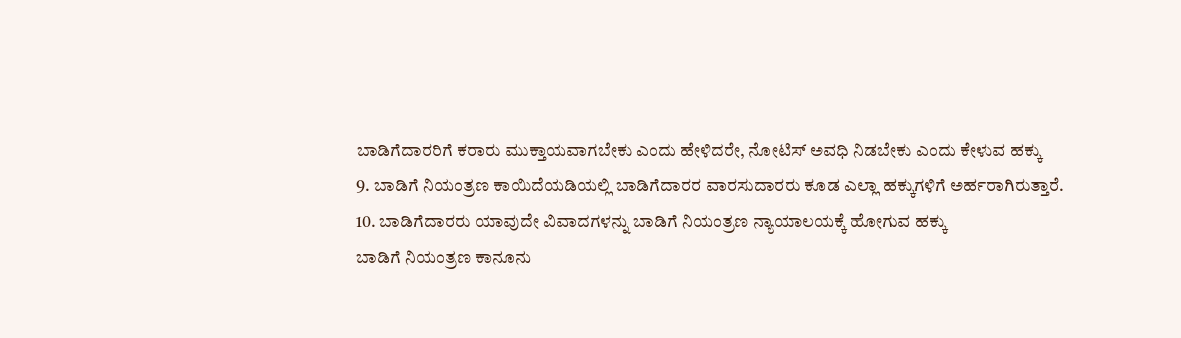ಬಾಡಿಗೆದಾರರಿಗೆ ಕರಾರು ಮುಕ್ತಾಯವಾಗಬೇಕು ಎಂದು ಹೇಳಿದರೇ, ನೋಟಿಸ್ ಅವಧಿ ನಿಡಬೇಕು ಎಂದು ಕೇಳುವ ಹಕ್ಕು
9. ಬಾಡಿಗೆ ನಿಯಂತ್ರಣ ಕಾಯಿದೆಯಡಿಯಲ್ಲಿ ಬಾಡಿಗೆದಾರರ ವಾರಸುದಾರರು ಕೂಡ ಎಲ್ಲಾ ಹಕ್ಕುಗಳಿಗೆ ಅರ್ಹರಾಗಿರುತ್ತಾರೆ.
10. ಬಾಡಿಗೆದಾರರು ಯಾವುದೇ ವಿವಾದಗಳನ್ನು ಬಾಡಿಗೆ ನಿಯಂತ್ರಣ ನ್ಯಾಯಾಲಯಕ್ಕೆ ಹೋಗುವ ಹಕ್ಕು
ಬಾಡಿಗೆ ನಿಯಂತ್ರಣ ಕಾನೂನು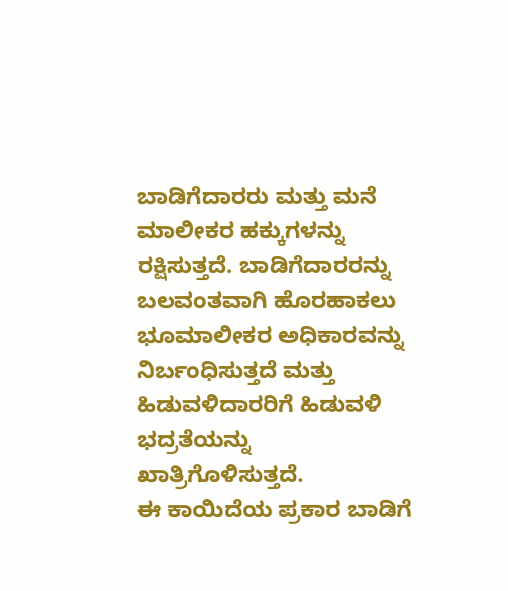ಬಾಡಿಗೆದಾರರು ಮತ್ತು ಮನೆ ಮಾಲೀಕರ ಹಕ್ಕುಗಳನ್ನು ರಕ್ಷಿಸುತ್ತದೆ. ಬಾಡಿಗೆದಾರರನ್ನು ಬಲವಂತವಾಗಿ ಹೊರಹಾಕಲು ಭೂಮಾಲೀಕರ ಅಧಿಕಾರವನ್ನು ನಿರ್ಬಂಧಿಸುತ್ತದೆ ಮತ್ತು ಹಿಡುವಳಿದಾರರಿಗೆ ಹಿಡುವಳಿ ಭದ್ರತೆಯನ್ನು ಖಾತ್ರಿಗೊಳಿಸುತ್ತದೆ.
ಈ ಕಾಯಿದೆಯ ಪ್ರಕಾರ ಬಾಡಿಗೆ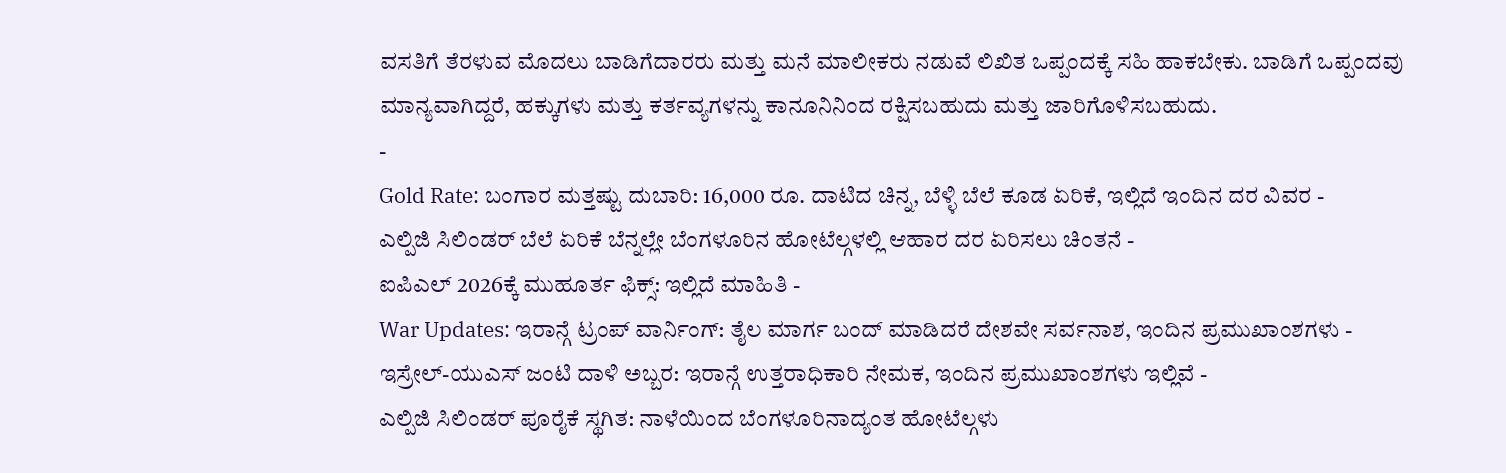ವಸತಿಗೆ ತೆರಳುವ ಮೊದಲು ಬಾಡಿಗೆದಾರರು ಮತ್ತು ಮನೆ ಮಾಲೀಕರು ನಡುವೆ ಲಿಖಿತ ಒಪ್ಪಂದಕ್ಕೆ ಸಹಿ ಹಾಕಬೇಕು. ಬಾಡಿಗೆ ಒಪ್ಪಂದವು ಮಾನ್ಯವಾಗಿದ್ದರೆ, ಹಕ್ಕುಗಳು ಮತ್ತು ಕರ್ತವ್ಯಗಳನ್ನು ಕಾನೂನಿನಿಂದ ರಕ್ಷಿಸಬಹುದು ಮತ್ತು ಜಾರಿಗೊಳಿಸಬಹುದು.
-
Gold Rate: ಬಂಗಾರ ಮತ್ತಷ್ಟು ದುಬಾರಿ: 16,000 ರೂ. ದಾಟಿದ ಚಿನ್ನ, ಬೆಳ್ಳಿ ಬೆಲೆ ಕೂಡ ಏರಿಕೆ, ಇಲ್ಲಿದೆ ಇಂದಿನ ದರ ವಿವರ -
ಎಲ್ಪಿಜಿ ಸಿಲಿಂಡರ್ ಬೆಲೆ ಏರಿಕೆ ಬೆನ್ನಲ್ಲೇ ಬೆಂಗಳೂರಿನ ಹೋಟೆಲ್ಗಳಲ್ಲಿ ಆಹಾರ ದರ ಏರಿಸಲು ಚಿಂತನೆ -
ಐಪಿಎಲ್ 2026ಕ್ಕೆ ಮುಹೂರ್ತ ಫಿಕ್ಸ್: ಇಲ್ಲಿದೆ ಮಾಹಿತಿ -
War Updates: ಇರಾನ್ಗೆ ಟ್ರಂಪ್ ವಾರ್ನಿಂಗ್: ತೈಲ ಮಾರ್ಗ ಬಂದ್ ಮಾಡಿದರೆ ದೇಶವೇ ಸರ್ವನಾಶ, ಇಂದಿನ ಪ್ರಮುಖಾಂಶಗಳು -
ಇಸ್ರೇಲ್-ಯುಎಸ್ ಜಂಟಿ ದಾಳಿ ಅಬ್ಬರ: ಇರಾನ್ಗೆ ಉತ್ತರಾಧಿಕಾರಿ ನೇಮಕ, ಇಂದಿನ ಪ್ರಮುಖಾಂಶಗಳು ಇಲ್ಲಿವೆ -
ಎಲ್ಪಿಜಿ ಸಿಲಿಂಡರ್ ಪೂರೈಕೆ ಸ್ಥಗಿತ: ನಾಳೆಯಿಂದ ಬೆಂಗಳೂರಿನಾದ್ಯಂತ ಹೋಟೆಲ್ಗಳು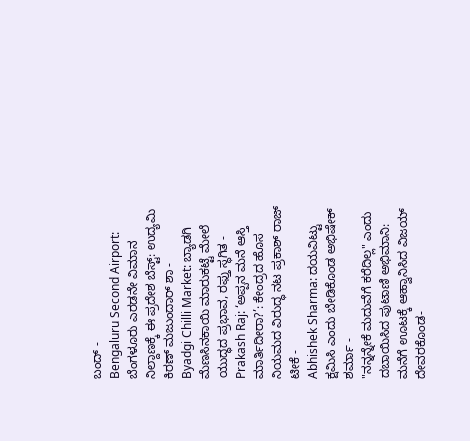ಬಂದ್ -
Bengaluru Second Airport: ಬೆಂಗಳೂರು ಎರಡನೇ ವಿಮಾನ ನಿಲ್ದಾಣಕ್ಕೆ ಈ ಪ್ರದೇಶ ಬೆಸ್ಟ್: ಉದ್ಯಮಿ ಕಿರಣ್ ಮಜುಂದಾರ್ ಶಾ -
Byadgi Chilli Market: ಬ್ಯಾಡಗಿ ಮೆಣಸಿನಕಾಯಿ ಮಾರುಕಟ್ಟೆ ಮೇಲೆ ಯುದ್ಧದ ಪ್ರಭಾವ, ರಫ್ತು ಸ್ಥಗಿತ -
Prakash Raj: ‘ಅಪ್ಪನ ಮನೆ ಆಸ್ತಿ ಮಾರ್ತಿದೀರಾ?’: ಕೇಂದ್ರದ ಹೊಸ ನಿಯಮದ ವಿರುದ್ಧ ನಟ ಪ್ರಕಾಶ್ ರಾಜ್ ಟೀಕೆ -
Abhishek Sharma: ದಯವಿಟ್ಟು ಕ್ಷಮಿಸಿ ಎಂದು ಬೇಡಿಕೊಂಡ ಅಭಿಷೇಕ್ ಶರ್ಮಾ -
"ನನ್ನನ್ನೇಕೆ ಮದುವೆಗೆ ಕರೆದಿಲ್ಲ" ಎಂದು ದಬಾಯಿಸಿದ ಪುಟಾಣಿ ಅಭಿಮಾನಿ: ಮನೆಗೆ ಊಟಕ್ಕೆ ಆಹ್ವಾನಿಸಿದ ವಿಜಯ್ ದೇವರಕೊಂಡ-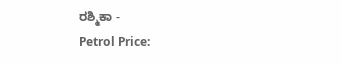ರಶ್ಮಿಕಾ -
Petrol Price: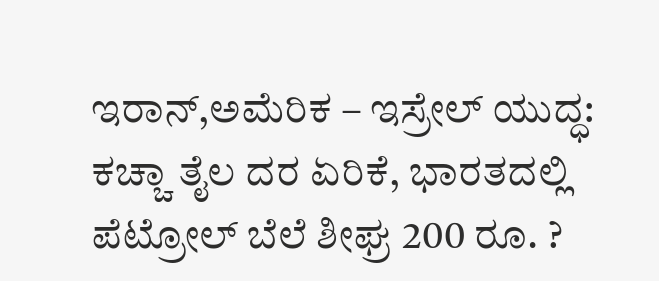ಇರಾನ್,ಅಮೆರಿಕ – ಇಸ್ರೇಲ್ ಯುದ್ಧ: ಕಚ್ಚಾ ತೈಲ ದರ ಏರಿಕೆ, ಭಾರತದಲ್ಲಿ ಪೆಟ್ರೋಲ್ ಬೆಲೆ ಶೀಘ್ರ 200 ರೂ. ?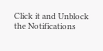Click it and Unblock the Notifications